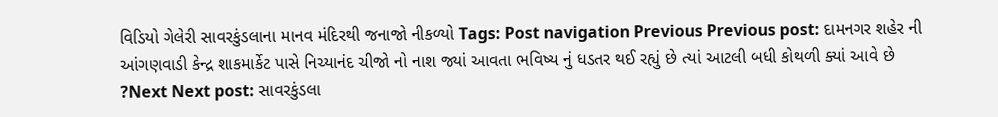વિડિયો ગેલેરી સાવરકુંડલાના માનવ મંદિરથી જનાજો નીકળ્યો Tags: Post navigation Previous Previous post: દામનગર શહેર ની આંગણવાડી કેન્દ્ર શાકમાર્કેટ પાસે નિચ્યાનંદ ચીજો નો નાશ જ્યાં આવતા ભવિષ્ય નું ધડતર થઈ રહ્યું છે ત્યાં આટલી બધી કોથળી ક્યાં આવે છે ?Next Next post: સાવરકુંડલા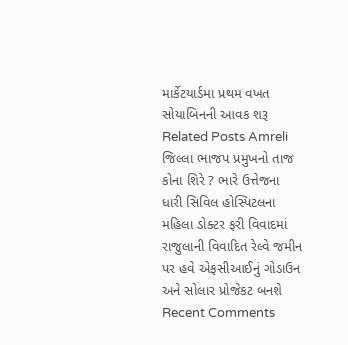માર્કેટયાર્ડમા પ્રથમ વખત સોયાબિનની આવક શરૂ Related Posts Amreli જિલ્લા ભાજપ પ્રમુખનો તાજ કોના શિરે ? ભારે ઉત્તેજના ધારી સિવિલ હોસ્પિટલના મહિલા ડોક્ટર ફરી વિવાદમાં રાજુલાની વિવાદિત રેલ્વે જમીન પર હવે એફસીઆઈનું ગોડાઉન અને સોલાર પ્રોજેકટ બનશે
Recent Comments